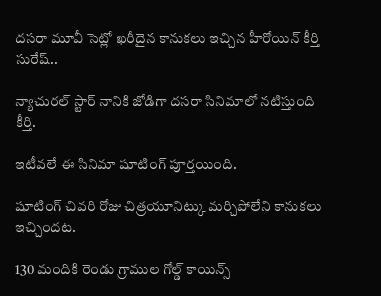దసరా మూవీ సెట్లో ఖరీదైన కానుకలు ఇచ్చిన హీరోయిన్ కీర్తి సురేష్..

న్యాచురల్ స్టార్ నానికి జోడిగా దసరా సినిమాలో నటిస్తుంది కీర్తి.

ఇటీవలే ఈ సినిమా షూటింగ్ పూర్తయింది.

షూటింగ్ చివరి రోజు చిత్రయూనిట్కు మర్చిపోలేని కానుకలు ఇచ్చిందట.

130 మందికి రెండు గ్రాముల గోల్డ్ కాయిన్స్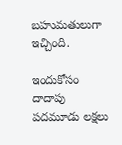బహుమతులుగా ఇచ్చింది.

ఇందుకోసం దాదాపు పదమూడు లక్షలు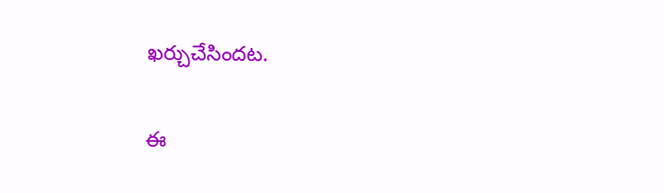ఖర్చుచేసిందట.

ఈ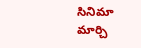సినిమా మార్చి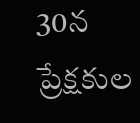30న ప్రేక్షకుల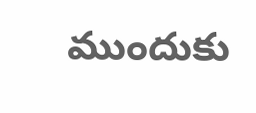ముందుకు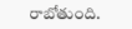రాబోతుంది.